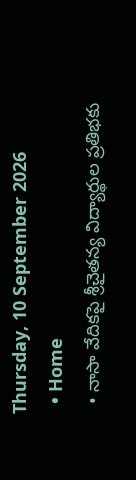Thursday, 10 September 2026
  • Home
  • నాసా వేదికపై శ్రీచైతన్య విద్యార్థుల ప్రతిభకు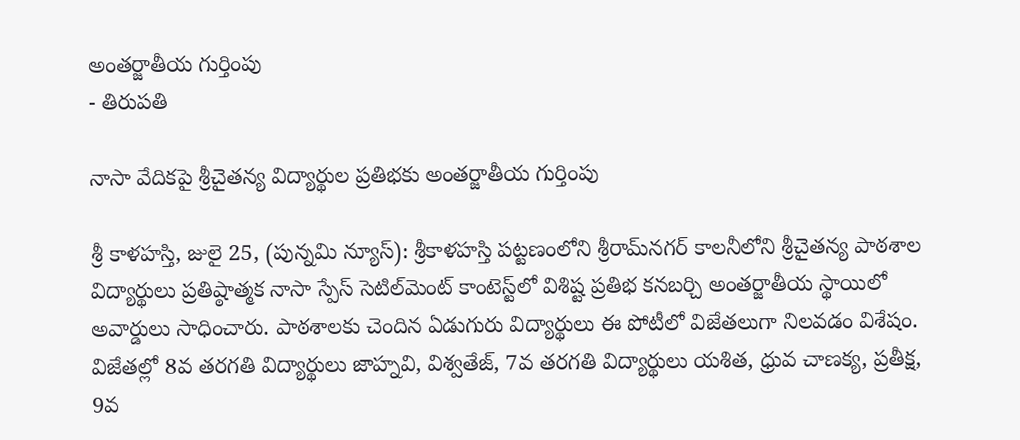అంతర్జాతీయ గుర్తింపు
- తిరుపతి

నాసా వేదికపై శ్రీచైతన్య విద్యార్థుల ప్రతిభకు అంతర్జాతీయ గుర్తింపు

శ్రీ కాళహస్తి, జులై 25, (పున్నమి న్యూస్): శ్రీకాళహస్తి పట్టణంలోని శ్రీరామ్‌నగర్ కాలనీలోని శ్రీచైతన్య పాఠశాల విద్యార్థులు ప్రతిష్ఠాత్మక నాసా స్పేస్ సెటిల్‌మెంట్ కాంటెస్ట్‌లో విశిష్ట ప్రతిభ కనబర్చి అంతర్జాతీయ స్థాయిలో అవార్డులు సాధించారు. పాఠశాలకు చెందిన ఏడుగురు విద్యార్థులు ఈ పోటీలో విజేతలుగా నిలవడం విశేషం. విజేతల్లో 8వ తరగతి విద్యార్థులు జాహ్నవి, విశ్వతేజ్, 7వ తరగతి విద్యార్థులు యశిత, ధ్రువ చాణక్య, ప్రతీక్ష, 9వ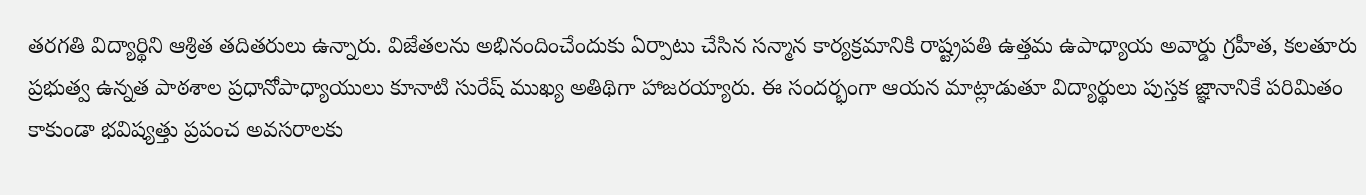తరగతి విద్యార్థిని ఆశ్రిత తదితరులు ఉన్నారు. విజేతలను అభినందించేందుకు ఏర్పాటు చేసిన సన్మాన కార్యక్రమానికి రాష్ట్రపతి ఉత్తమ ఉపాధ్యాయ అవార్డు గ్రహీత, కలతూరు ప్రభుత్వ ఉన్నత పాఠశాల ప్రధానోపాధ్యాయులు కూనాటి సురేష్ ముఖ్య అతిథిగా హాజరయ్యారు. ఈ సందర్భంగా ఆయన మాట్లాడుతూ విద్యార్థులు పుస్తక జ్ఞానానికే పరిమితం కాకుండా భవిష్యత్తు ప్రపంచ అవసరాలకు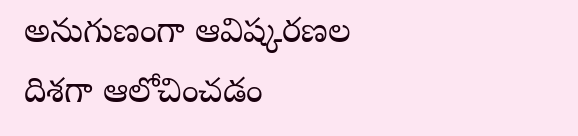అనుగుణంగా ఆవిష్కరణల దిశగా ఆలోచించడం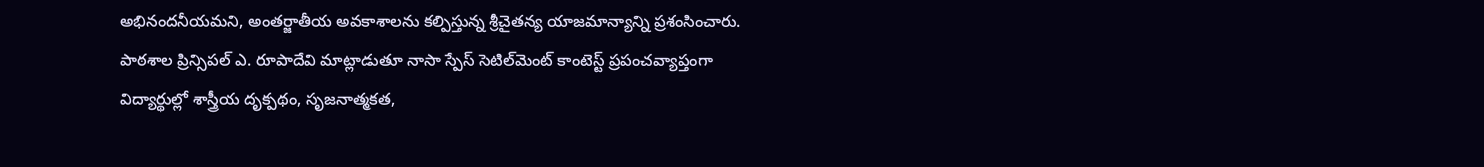అభినందనీయమని, అంతర్జాతీయ అవకాశాలను కల్పిస్తున్న శ్రీచైతన్య యాజమాన్యాన్ని ప్రశంసించారు. పాఠశాల ప్రిన్సిపల్ ఎ. రూపాదేవి మాట్లాడుతూ నాసా స్పేస్ సెటిల్‌మెంట్ కాంటెస్ట్ ప్రపంచవ్యాప్తంగా విద్యార్థుల్లో శాస్త్రీయ దృక్పథం, సృజనాత్మకత,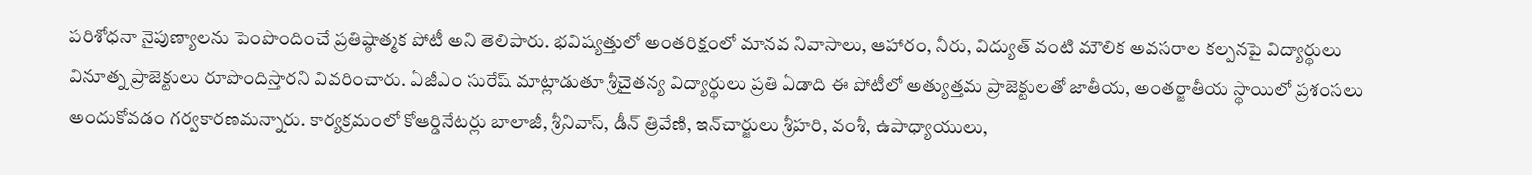పరిశోధనా నైపుణ్యాలను పెంపొందించే ప్రతిష్ఠాత్మక పోటీ అని తెలిపారు. భవిష్యత్తులో అంతరిక్షంలో మానవ నివాసాలు, ఆహారం, నీరు, విద్యుత్ వంటి మౌలిక అవసరాల కల్పనపై విద్యార్థులు వినూత్న ప్రాజెక్టులు రూపొందిస్తారని వివరించారు. ఏజీఎం సురేష్ మాట్లాడుతూ శ్రీచైతన్య విద్యార్థులు ప్రతి ఏడాది ఈ పోటీలో అత్యుత్తమ ప్రాజెక్టులతో జాతీయ, అంతర్జాతీయ స్థాయిలో ప్రశంసలు అందుకోవడం గర్వకారణమన్నారు. కార్యక్రమంలో కోఆర్డినేటర్లు బాలాజీ, శ్రీనివాస్, డీన్ త్రివేణి, ఇన్‌చార్జులు శ్రీహరి, వంశీ, ఉపాధ్యాయులు,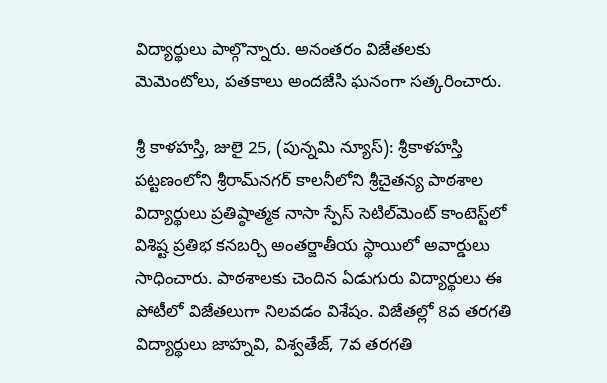విద్యార్థులు పాల్గొన్నారు. అనంతరం విజేతలకు మెమెంటోలు, పతకాలు అందజేసి ఘనంగా సత్కరించారు.

శ్రీ కాళహస్తి, జులై 25, (పున్నమి న్యూస్): శ్రీకాళహస్తి పట్టణంలోని శ్రీరామ్‌నగర్ కాలనీలోని శ్రీచైతన్య పాఠశాల విద్యార్థులు ప్రతిష్ఠాత్మక నాసా స్పేస్ సెటిల్‌మెంట్ కాంటెస్ట్‌లో విశిష్ట ప్రతిభ కనబర్చి అంతర్జాతీయ స్థాయిలో అవార్డులు సాధించారు. పాఠశాలకు చెందిన ఏడుగురు విద్యార్థులు ఈ పోటీలో విజేతలుగా నిలవడం విశేషం. విజేతల్లో 8వ తరగతి విద్యార్థులు జాహ్నవి, విశ్వతేజ్, 7వ తరగతి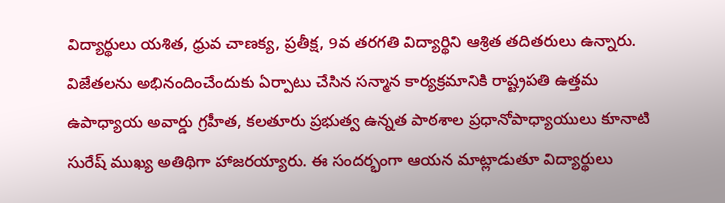విద్యార్థులు యశిత, ధ్రువ చాణక్య, ప్రతీక్ష, 9వ తరగతి విద్యార్థిని ఆశ్రిత తదితరులు ఉన్నారు. విజేతలను అభినందించేందుకు ఏర్పాటు చేసిన సన్మాన కార్యక్రమానికి రాష్ట్రపతి ఉత్తమ ఉపాధ్యాయ అవార్డు గ్రహీత, కలతూరు ప్రభుత్వ ఉన్నత పాఠశాల ప్రధానోపాధ్యాయులు కూనాటి సురేష్ ముఖ్య అతిథిగా హాజరయ్యారు. ఈ సందర్భంగా ఆయన మాట్లాడుతూ విద్యార్థులు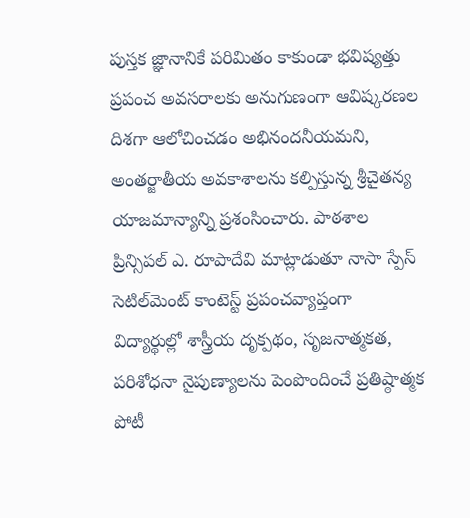పుస్తక జ్ఞానానికే పరిమితం కాకుండా భవిష్యత్తు ప్రపంచ అవసరాలకు అనుగుణంగా ఆవిష్కరణల దిశగా ఆలోచించడం అభినందనీయమని, అంతర్జాతీయ అవకాశాలను కల్పిస్తున్న శ్రీచైతన్య యాజమాన్యాన్ని ప్రశంసించారు. పాఠశాల ప్రిన్సిపల్ ఎ. రూపాదేవి మాట్లాడుతూ నాసా స్పేస్ సెటిల్‌మెంట్ కాంటెస్ట్ ప్రపంచవ్యాప్తంగా విద్యార్థుల్లో శాస్త్రీయ దృక్పథం, సృజనాత్మకత, పరిశోధనా నైపుణ్యాలను పెంపొందించే ప్రతిష్ఠాత్మక పోటీ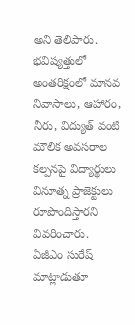అని తెలిపారు. భవిష్యత్తులో అంతరిక్షంలో మానవ నివాసాలు, ఆహారం, నీరు, విద్యుత్ వంటి మౌలిక అవసరాల కల్పనపై విద్యార్థులు వినూత్న ప్రాజెక్టులు రూపొందిస్తారని వివరించారు. ఏజీఎం సురేష్ మాట్లాడుతూ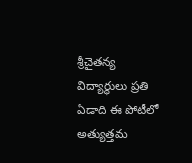శ్రీచైతన్య విద్యార్థులు ప్రతి ఏడాది ఈ పోటీలో అత్యుత్తమ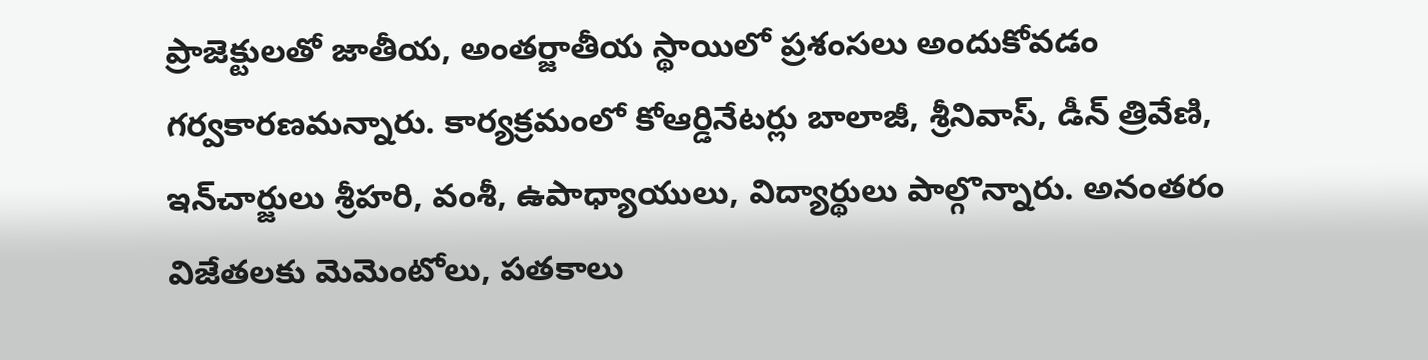ప్రాజెక్టులతో జాతీయ, అంతర్జాతీయ స్థాయిలో ప్రశంసలు అందుకోవడం గర్వకారణమన్నారు. కార్యక్రమంలో కోఆర్డినేటర్లు బాలాజీ, శ్రీనివాస్, డీన్ త్రివేణి, ఇన్‌చార్జులు శ్రీహరి, వంశీ, ఉపాధ్యాయులు, విద్యార్థులు పాల్గొన్నారు. అనంతరం విజేతలకు మెమెంటోలు, పతకాలు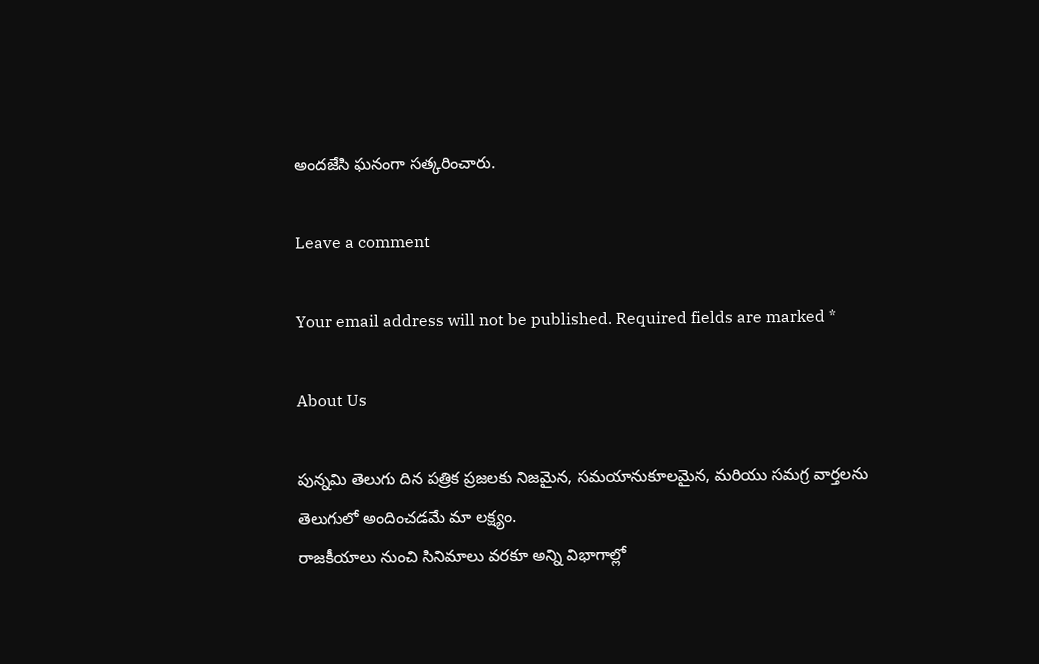అందజేసి ఘనంగా సత్కరించారు.

Leave a comment

Your email address will not be published. Required fields are marked *

About Us

పున్నమి తెలుగు దిన పత్రిక ప్రజలకు నిజమైన, సమయానుకూలమైన, మరియు సమగ్ర వార్తలను తెలుగులో అందించడమే మా లక్ష్యం.
రాజకీయాలు నుంచి సినిమాలు వరకూ అన్ని విభాగాల్లో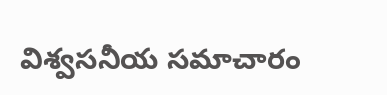విశ్వసనీయ సమాచారం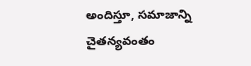అందిస్తూ, సమాజాన్ని చైతన్యవంతం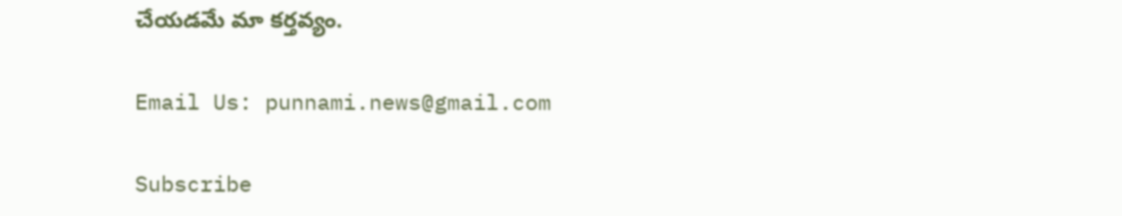చేయడమే మా కర్తవ్యం.

Email Us: punnami.news@gmail.com

Subscribe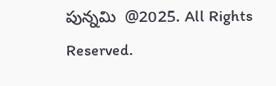పున్నమి  @2025. All Rights Reserved.